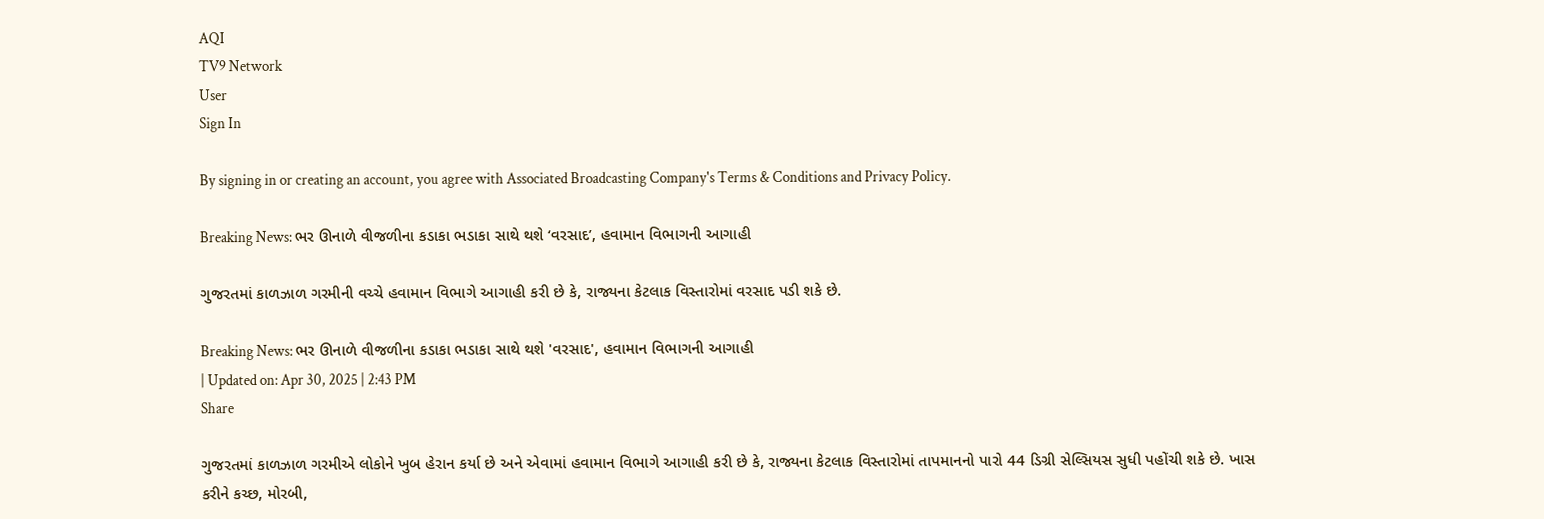AQI
TV9 Network
User
Sign In

By signing in or creating an account, you agree with Associated Broadcasting Company's Terms & Conditions and Privacy Policy.

Breaking News: ભર ઊનાળે વીજળીના કડાકા ભડાકા સાથે થશે ‘વરસાદ’, હવામાન વિભાગની આગાહી

ગુજરતમાં કાળઝાળ ગરમીની વચ્ચે હવામાન વિભાગે આગાહી કરી છે કે, રાજ્યના કેટલાક વિસ્તારોમાં વરસાદ પડી શકે છે.

Breaking News: ભર ઊનાળે વીજળીના કડાકા ભડાકા સાથે થશે 'વરસાદ', હવામાન વિભાગની આગાહી
| Updated on: Apr 30, 2025 | 2:43 PM
Share

ગુજરતમાં કાળઝાળ ગરમીએ લોકોને ખુબ હેરાન કર્યા છે અને એવામાં હવામાન વિભાગે આગાહી કરી છે કે, રાજ્યના કેટલાક વિસ્તારોમાં તાપમાનનો પારો 44 ડિગ્રી સેલ્સિયસ સુધી પહોંચી શકે છે. ખાસ કરીને કચ્છ, મોરબી,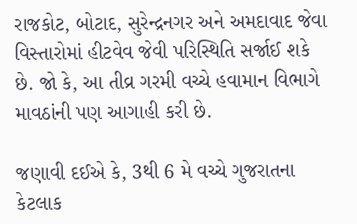રાજકોટ, બોટાદ, સુરેન્દ્રનગર અને અમદાવાદ જેવા વિસ્તારોમાં હીટવેવ જેવી પરિસ્થિતિ સર્જાઈ શકે છે. જો કે, આ તીવ્ર ગરમી વચ્ચે હવામાન વિભાગે માવઠાંની પણ આગાહી કરી છે.

જણાવી દઈએ કે, 3થી 6 મે વચ્ચે ગુજરાતના કેટલાક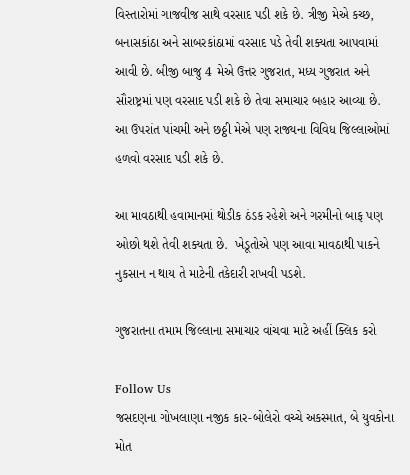વિસ્તારોમાં ગાજવીજ સાથે વરસાદ પડી શકે છે. ત્રીજી મેએ કચ્છ, બનાસકાંઠા અને સાબરકાંઠામાં વરસાદ પડે તેવી શક્યતા આપવામાં આવી છે. બીજી બાજુ 4 મેએ ઉત્તર ગુજરાત, મધ્ય ગુજરાત અને સૌરાષ્ટ્રમાં પણ વરસાદ પડી શકે છે તેવા સમાચાર બહાર આવ્યા છે. આ ઉપરાંત પાંચમી અને છઠ્ઠી મેએ પણ રાજ્યના વિવિધ જિલ્લાઓમાં હળવો વરસાદ પડી શકે છે.

આ માવઠાથી હવામાનમાં થોડીક ઠંડક રહેશે અને ગરમીનો બાફ પણ ઓછો થશે તેવી શક્યતા છે.  ખેડૂતોએ પણ આવા માવઠાથી પાકને નુકસાન ન થાય તે માટેની તકેદારી રાખવી પડશે.

ગુજરાતના તમામ જિલ્લાના સમાચાર વાંચવા માટે અહીં ક્લિક કરો

Follow Us
જસદણના ગોખલાણા નજીક કાર-બોલેરો વચ્ચે અકસ્માત, બે યુવકોના મોત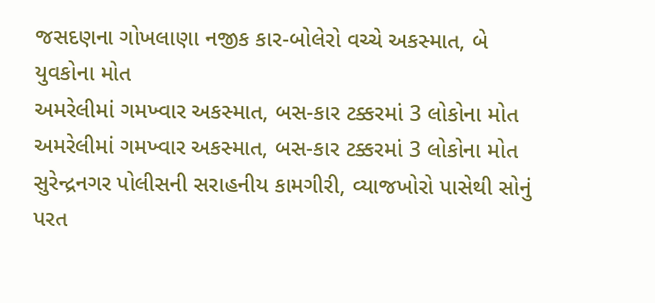જસદણના ગોખલાણા નજીક કાર-બોલેરો વચ્ચે અકસ્માત, બે યુવકોના મોત
અમરેલીમાં ગમખ્વાર અકસ્માત, બસ-કાર ટક્કરમાં 3 લોકોના મોત
અમરેલીમાં ગમખ્વાર અકસ્માત, બસ-કાર ટક્કરમાં 3 લોકોના મોત
સુરેન્દ્રનગર પોલીસની સરાહનીય કામગીરી, વ્યાજખોરો પાસેથી સોનું પરત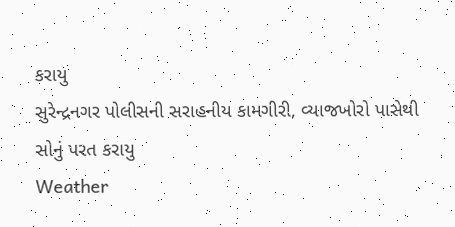કરાયુ
સુરેન્દ્રનગર પોલીસની સરાહનીય કામગીરી, વ્યાજખોરો પાસેથી સોનું પરત કરાયુ
Weather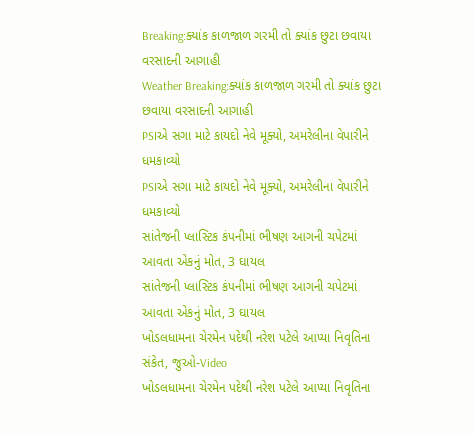Breaking:ક્યાંક કાળજાળ ગરમી તો ક્યાંક છુટા છવાયા વરસાદની આગાહી
Weather Breaking:ક્યાંક કાળજાળ ગરમી તો ક્યાંક છુટા છવાયા વરસાદની આગાહી
PSIએ સગા માટે કાયદો નેવે મૂક્યો, અમરેલીના વેપારીને ધમકાવ્યો
PSIએ સગા માટે કાયદો નેવે મૂક્યો, અમરેલીના વેપારીને ધમકાવ્યો
સાંતેજની પ્લાસ્ટિક કંપનીમાં ભીષણ આગની ચપેટમાં આવતા એકનું મોત, 3 ઘાયલ
સાંતેજની પ્લાસ્ટિક કંપનીમાં ભીષણ આગની ચપેટમાં આવતા એકનું મોત, 3 ઘાયલ
ખોડલધામના ચેરમેન પદેથી નરેશ પટેલે આપ્યા નિવૃતિના સંકેત, જુઓ-Video
ખોડલધામના ચેરમેન પદેથી નરેશ પટેલે આપ્યા નિવૃતિના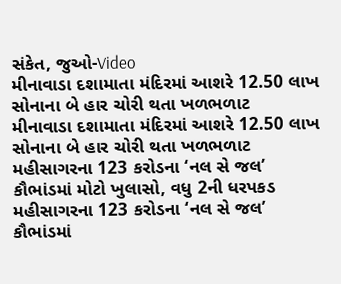સંકેત, જુઓ-Video
મીનાવાડા દશામાતા મંદિરમાં આશરે 12.50 લાખ સોનાના બે હાર ચોરી થતા ખળભળાટ
મીનાવાડા દશામાતા મંદિરમાં આશરે 12.50 લાખ સોનાના બે હાર ચોરી થતા ખળભળાટ
મહીસાગરના 123 કરોડના ‘નલ સે જલ’ કૌભાંડમાં મોટો ખુલાસો, વધુ 2ની ધરપકડ
મહીસાગરના 123 કરોડના ‘નલ સે જલ’ કૌભાંડમાં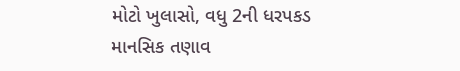મોટો ખુલાસો, વધુ 2ની ધરપકડ
માનસિક તણાવ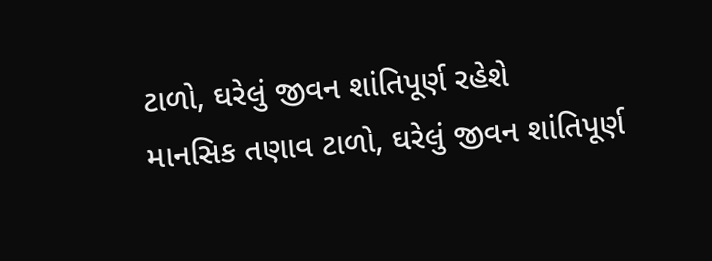ટાળો, ઘરેલું જીવન શાંતિપૂર્ણ રહેશે
માનસિક તણાવ ટાળો, ઘરેલું જીવન શાંતિપૂર્ણ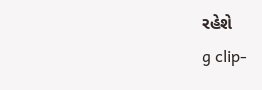રહેશે
g clip-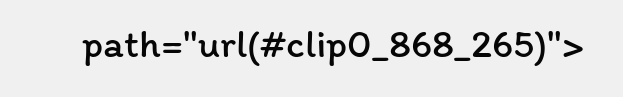path="url(#clip0_868_265)">